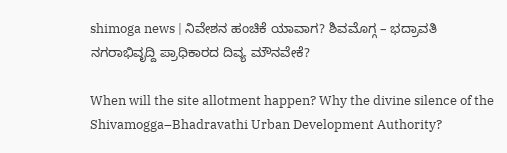shimoga news | ನಿವೇಶನ ಹಂಚಿಕೆ ಯಾವಾಗ? ಶಿವಮೊಗ್ಗ – ಭದ್ರಾವತಿ ನಗರಾಭಿವೃದ್ದಿ ಪ್ರಾಧಿಕಾರದ ದಿವ್ಯ ಮೌನವೇಕೆ?

When will the site allotment happen? Why the divine silence of the Shivamogga–Bhadravathi Urban Development Authority?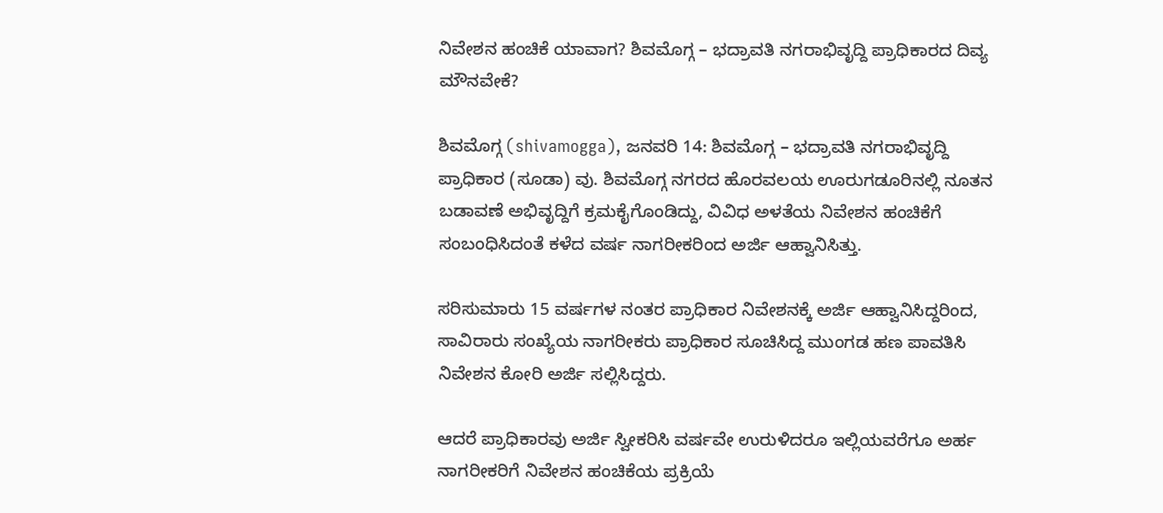ನಿವೇಶನ ಹಂಚಿಕೆ ಯಾವಾಗ? ಶಿವಮೊಗ್ಗ – ಭದ್ರಾವತಿ ನಗರಾಭಿವೃದ್ದಿ ಪ್ರಾಧಿಕಾರದ ದಿವ್ಯ ಮೌನವೇಕೆ?

ಶಿವಮೊಗ್ಗ (shivamogga), ಜನವರಿ 14: ಶಿವಮೊಗ್ಗ – ಭದ್ರಾವತಿ ನಗರಾಭಿವೃದ್ದಿ ಪ್ರಾಧಿಕಾರ (ಸೂಡಾ) ವು. ಶಿವಮೊಗ್ಗ ನಗರದ ಹೊರವಲಯ ಊರುಗಡೂರಿನಲ್ಲಿ ನೂತನ ಬಡಾವಣೆ ಅಭಿವೃದ್ದಿಗೆ ಕ್ರಮಕೈಗೊಂಡಿದ್ದು, ವಿವಿಧ ಅಳತೆಯ ನಿವೇಶನ ಹಂಚಿಕೆಗೆ ಸಂಬಂಧಿಸಿದಂತೆ ಕಳೆದ ವರ್ಷ ನಾಗರೀಕರಿಂದ ಅರ್ಜಿ ಆಹ್ವಾನಿಸಿತ್ತು.

ಸರಿಸುಮಾರು 15 ವರ್ಷಗಳ ನಂತರ ಪ್ರಾಧಿಕಾರ ನಿವೇಶನಕ್ಕೆ ಅರ್ಜಿ ಆಹ್ವಾನಿಸಿದ್ದರಿಂದ, ಸಾವಿರಾರು ಸಂಖ್ಯೆಯ ನಾಗರೀಕರು ಪ್ರಾಧಿಕಾರ ಸೂಚಿಸಿದ್ದ ಮುಂಗಡ ಹಣ ಪಾವತಿಸಿ ನಿವೇಶನ ಕೋರಿ ಅರ್ಜಿ ಸಲ್ಲಿಸಿದ್ದರು.

ಆದರೆ ಪ್ರಾಧಿಕಾರವು ಅರ್ಜಿ ಸ್ವೀಕರಿಸಿ ವರ್ಷವೇ ಉರುಳಿದರೂ ಇಲ್ಲಿಯವರೆಗೂ ಅರ್ಹ ನಾಗರೀಕರಿಗೆ ನಿವೇಶನ ಹಂಚಿಕೆಯ ಪ್ರಕ್ರಿಯೆ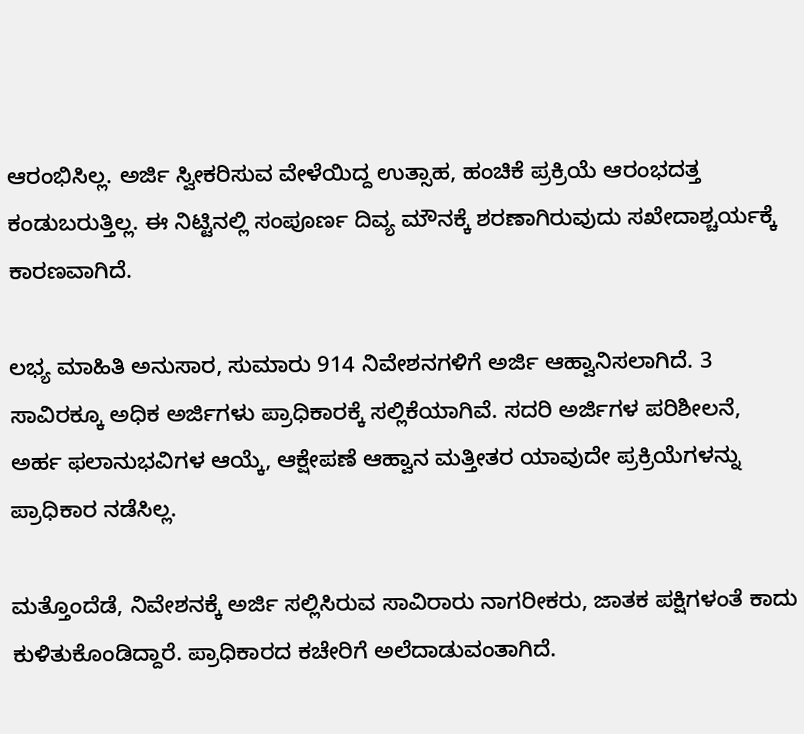ಆರಂಭಿಸಿಲ್ಲ. ಅರ್ಜಿ ಸ್ವೀಕರಿಸುವ ವೇಳೆಯಿದ್ದ ಉತ್ಸಾಹ, ಹಂಚಿಕೆ ಪ್ರಕ್ರಿಯೆ ಆರಂಭದತ್ತ ಕಂಡುಬರುತ್ತಿಲ್ಲ. ಈ ನಿಟ್ಟಿನಲ್ಲಿ ಸಂಪೂರ್ಣ ದಿವ್ಯ ಮೌನಕ್ಕೆ ಶರಣಾಗಿರುವುದು ಸಖೇದಾಶ್ಚರ್ಯಕ್ಕೆ ಕಾರಣವಾಗಿದೆ.

ಲಭ್ಯ ಮಾಹಿತಿ ಅನುಸಾರ, ಸುಮಾರು 914 ನಿವೇಶನಗಳಿಗೆ ಅರ್ಜಿ ಆಹ್ವಾನಿಸಲಾಗಿದೆ. 3 ಸಾವಿರಕ್ಕೂ ಅಧಿಕ ಅರ್ಜಿಗಳು ಪ್ರಾಧಿಕಾರಕ್ಕೆ ಸಲ್ಲಿಕೆಯಾಗಿವೆ. ಸದರಿ ಅರ್ಜಿಗಳ ಪರಿಶೀಲನೆ, ಅರ್ಹ ಫಲಾನುಭವಿಗಳ ಆಯ್ಕೆ, ಆಕ್ಷೇಪಣೆ ಆಹ್ವಾನ ಮತ್ತೀತರ ಯಾವುದೇ ಪ್ರಕ್ರಿಯೆಗಳನ್ನು ಪ್ರಾಧಿಕಾರ ನಡೆಸಿಲ್ಲ.

ಮತ್ತೊಂದೆಡೆ, ನಿವೇಶನಕ್ಕೆ ಅರ್ಜಿ ಸಲ್ಲಿಸಿರುವ ಸಾವಿರಾರು ನಾಗರೀಕರು, ಜಾತಕ ಪಕ್ಷಿಗಳಂತೆ ಕಾದು ಕುಳಿತುಕೊಂಡಿದ್ದಾರೆ. ಪ್ರಾಧಿಕಾರದ ಕಚೇರಿಗೆ ಅಲೆದಾಡುವಂತಾಗಿದೆ.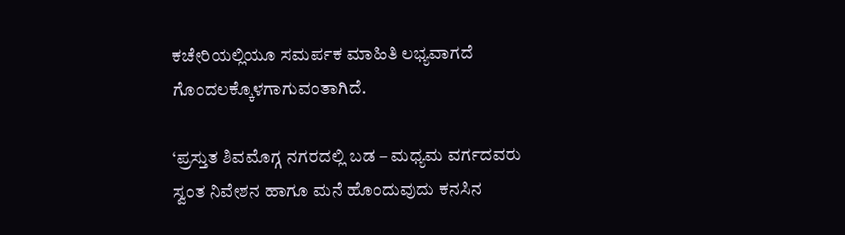ಕಚೇರಿಯಲ್ಲಿಯೂ ಸಮರ್ಪಕ ಮಾಹಿತಿ ಲಭ್ಯವಾಗದೆ ಗೊಂದಲಕ್ಕೊಳಗಾಗುವಂತಾಗಿದೆ.

‘ಪ್ರಸ್ತುತ ಶಿವಮೊಗ್ಗ ನಗರದಲ್ಲಿ ಬಡ – ಮಧ್ಯಮ ವರ್ಗದವರು ಸ್ವಂತ ನಿವೇಶನ ಹಾಗೂ ಮನೆ ಹೊಂದುವುದು ಕನಸಿನ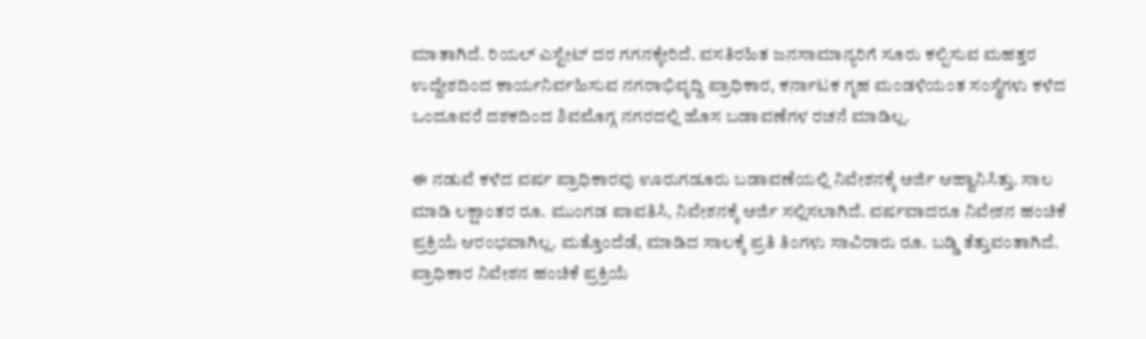ಮಾತಾಗಿದೆ. ರಿಯಲ್ ಎಸ್ಟೇಟ್ ದರ ಗಗನಕ್ಕೇರಿದೆ. ವಸತಿರಹಿತ ಜನಸಾಮಾನ್ಯರಿಗೆ ಸೂರು ಕಲ್ಪಿಸುವ ಮಹತ್ತರ ಉದ್ದೇಶದಿಂದ ಕಾರ್ಯನಿರ್ವಹಿಸುವ ನಗರಾಭಿವೃದ್ದಿ ಪ್ರಾಧಿಕಾರ, ಕರ್ನಾಟಕ ಗೃಹ ಮಂಡಳಿಯಂತ ಸಂಸ್ಥೆಗಳು ಕಳೆದ ಒಂದೂವರೆ ದಶಕದಿಂದ ಶಿವಮೊಗ್ಗ ನಗರದಲ್ಲಿ ಹೊಸ ಬಡಾವಣೆಗಳ ರಚನೆ ಮಾಡಿಲ್ಲ.

ಈ ನಡುವೆ ಕಳೆದ ವರ್ಷ ಪ್ರಾಧಿಕಾರವು ಊರುಗಡೂರು ಬಡಾವಣೆಯಲ್ಲಿ ನಿವೇಶನಕ್ಕೆ ಅರ್ಜಿ ಆಹ್ವಾನಿಸಿತ್ತು. ಸಾಲ ಮಾಡಿ ಲಕ್ಷಾಂತರ ರೂ. ಮುಂಗಡ ಪಾವತಿಸಿ, ನಿವೇಶನಕ್ಕೆ ಅರ್ಜಿ ಸಲ್ಲಿಸಲಾಗಿದೆ. ವರ್ಷವಾದರೂ ನಿವೇಶನ ಹಂಚಿಕೆ ಪ್ರಕ್ರಿಯೆ ಆರಂಭವಾಗಿಲ್ಲ. ಮತ್ತೊಂದೆಡೆ, ಮಾಡಿದ ಸಾಲಕ್ಕೆ ಪ್ರತಿ ತಿಂಗಳು ಸಾವಿರಾರು ರೂ. ಬಡ್ಡಿ ತೆತ್ತುವಂತಾಗಿದೆ. ಪ್ರಾಧಿಕಾರ ನಿವೇಶನ ಹಂಚಿಕೆ ಪ್ರಕ್ರಿಯೆ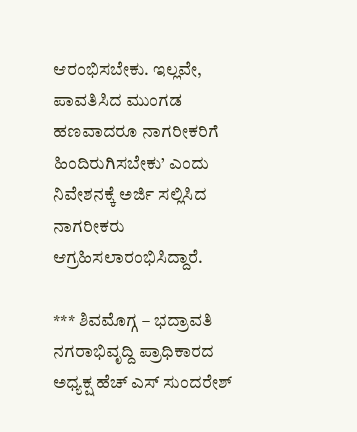ಆರಂಭಿಸಬೇಕು. ಇಲ್ಲವೇ, ಪಾವತಿಸಿದ ಮುಂಗಡ ಹಣವಾದರೂ ನಾಗರೀಕರಿಗೆ ಹಿಂದಿರುಗಿಸಬೇಕು’ ಎಂದು ನಿವೇಶನಕ್ಕೆ ಅರ್ಜಿ ಸಲ್ಲಿಸಿದ ನಾಗರೀಕರು ಆಗ್ರಹಿಸಲಾರಂಭಿಸಿದ್ದಾರೆ.

*** ಶಿವಮೊಗ್ಗ – ಭದ್ರಾವತಿ ನಗರಾಭಿವೃದ್ದಿ ಪ್ರಾಧಿಕಾರದ ಅಧ್ಯಕ್ಷ ಹೆಚ್ ಎಸ್ ಸುಂದರೇಶ್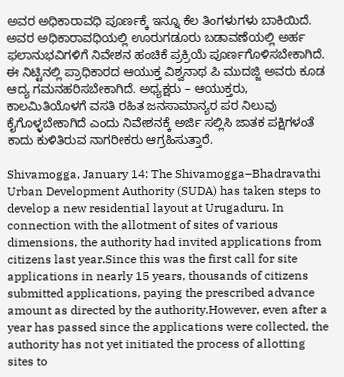ಅವರ ಅಧಿಕಾರಾವಧಿ ಪೂರ್ಣಕ್ಕೆ ಇನ್ನೂ ಕೆಲ ತಿಂಗಳುಗಳು ಬಾಕಿಯಿದೆ. ಅವರ ಅಧಿಕಾರಾವಧಿಯಲ್ಲಿ ಊರುಗಡೂರು ಬಡಾವಣೆಯಲ್ಲಿ ಅರ್ಹ ಫಲಾನುಭವಿಗಳಿಗೆ ನಿವೇಶನ ಹಂಚಿಕೆ ಪ್ರಕ್ರಿಯೆ ಪೂರ್ಣಗೊಳಿಸಬೇಕಾಗಿದೆ. ಈ ನಿಟ್ಟಿನಲ್ಲಿ ಪ್ರಾಧಿಕಾರದ ಆಯುಕ್ತ ವಿಶ್ವನಾಥ ಪಿ ಮುದಜ್ಜಿ ಅವರು ಕೂಡ ಆದ್ಯ ಗಮನಹರಿಸಬೇಕಾಗಿದೆ. ಅಧ್ಯಕ್ಷರು – ಆಯುಕ್ತರು, ಕಾಲಮಿತಿಯೊಳಗೆ ವಸತಿ ರಹಿತ ಜನಸಾಮಾನ್ಯರ ಪರ ನಿಲುವು ಕೈಗೊಳ್ಳಬೇಕಾಗಿದೆ ಎಂದು ನಿವೇಶನಕ್ಕೆ ಅರ್ಜಿ ಸಲ್ಲಿಸಿ ಜಾತಕ ಪಕ್ಷಿಗಳಂತೆ ಕಾದು ಕುಳಿತಿರುವ ನಾಗರೀಕರು ಆಗ್ರಹಿಸುತ್ತಾರೆ.

Shivamogga, January 14: The Shivamogga–Bhadravathi Urban Development Authority (SUDA) has taken steps to develop a new residential layout at Urugaduru. In connection with the allotment of sites of various dimensions, the authority had invited applications from citizens last year.Since this was the first call for site applications in nearly 15 years, thousands of citizens submitted applications, paying the prescribed advance amount as directed by the authority.However, even after a year has passed since the applications were collected, the authority has not yet initiated the process of allotting sites to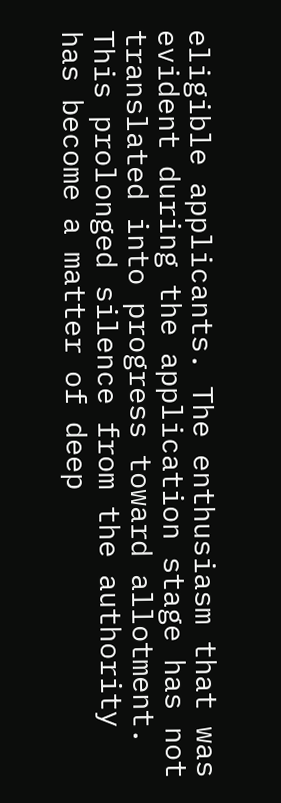eligible applicants. The enthusiasm that was evident during the application stage has not translated into progress toward allotment. This prolonged silence from the authority has become a matter of deep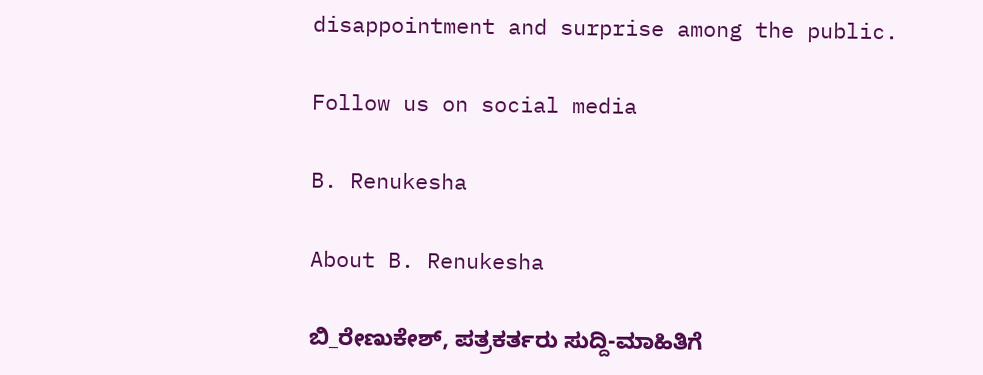disappointment and surprise among the public.

Follow us on social media

B. Renukesha

About B. Renukesha

ಬಿ_ರೇಣುಕೇಶ್, ಪತ್ರಕರ್ತರು ಸುದ್ದಿ-ಮಾಹಿತಿಗೆ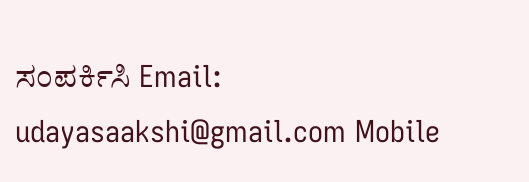ಸಂಪರ್ಕಿಸಿ Email: udayasaakshi@gmail.com Mobile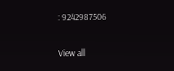: 9242987506

View all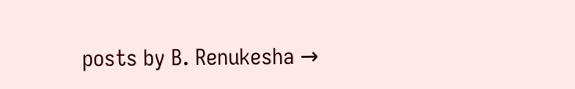posts by B. Renukesha →